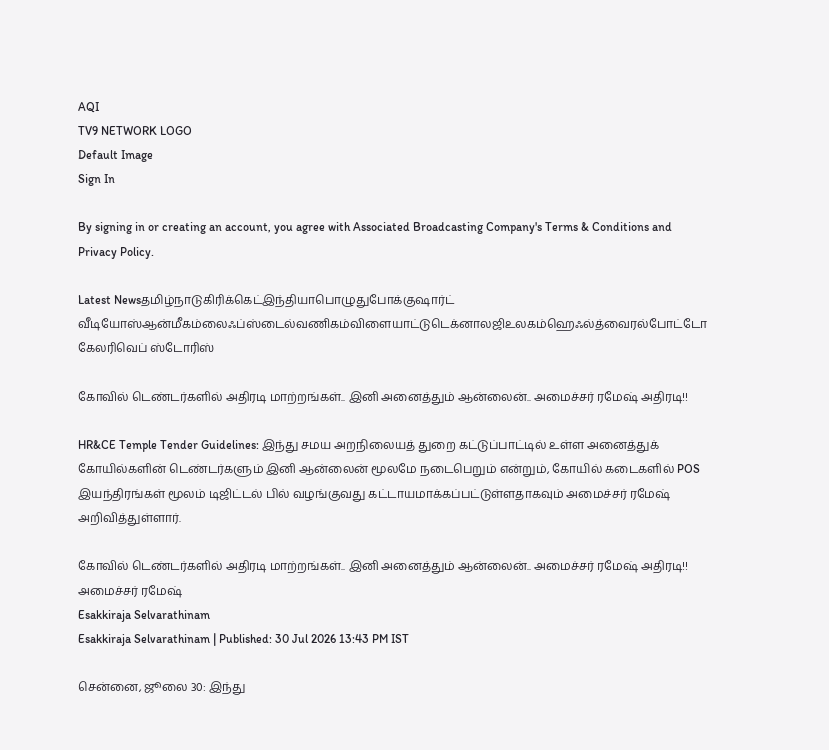AQI
TV9 NETWORK LOGO
Default Image
Sign In

By signing in or creating an account, you agree with Associated Broadcasting Company's Terms & Conditions and Privacy Policy.

Latest Newsதமிழ்நாடுகிரிக்கெட்இந்தியாபொழுதுபோக்குஷார்ட் வீடியோஸ்ஆன்மீகம்லைஃப்ஸ்டைல்வணிகம்விளையாட்டுடெக்னாலஜிஉலகம்ஹெஃல்த்வைரல்போட்டோ கேலரிவெப் ஸ்டோரிஸ்

கோவில் டெண்டர்களில் அதிரடி மாற்றங்கள்.. இனி அனைத்தும் ஆன்லைன்.. அமைச்சர் ரமேஷ் அதிரடி!!

HR&CE Temple Tender Guidelines: இந்து சமய அறநிலையத் துறை கட்டுப்பாட்டில் உள்ள அனைத்துக் கோயில்களின் டெண்டர்களும் இனி ஆன்லைன் மூலமே நடைபெறும் என்றும், கோயில் கடைகளில் POS இயந்திரங்கள் மூலம் டிஜிட்டல் பில் வழங்குவது கட்டாயமாக்கப்பட்டுள்ளதாகவும் அமைச்சர் ரமேஷ் அறிவித்துள்ளார்.

கோவில் டெண்டர்களில் அதிரடி மாற்றங்கள்.. இனி அனைத்தும் ஆன்லைன்.. அமைச்சர் ரமேஷ் அதிரடி!!
அமைச்சர் ரமேஷ்
Esakkiraja Selvarathinam
Esakkiraja Selvarathinam | Published: 30 Jul 2026 13:43 PM IST

சென்னை, ஜூலை 30: இந்து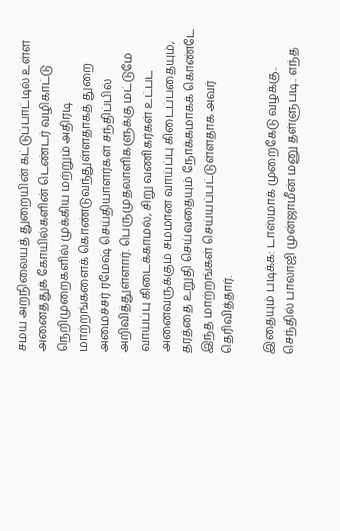சமய அறநிலையத் துறையின் கட்டுப்பாட்டில் உள்ள அனைத்துக் கோயில்களின் டெண்டர் வழிகாட்டு நெறிமுறைகளில் முக்கிய மற்றும் அதிரடி மாற்றங்களைக் கொண்டுவந்துள்ளதாகத் துறை அமைச்சர் ரமேஷ் செய்தியாளர்கள் சந்திப்பில் அறிவித்துள்ளார். பெருமுதலாளிகளுக்கு மட்டுமே வாய்ப்பு கிடைக்காமல், சிறு வணிகர்கள் உட்பட அனைவருக்கும் சமமான வாய்ப்பு கிடைப்பதையும், தரத்தை உறுதி செய்வதையும் நோக்கமாகக் கொண்டே இந்த மாற்றங்கள் செய்யப்பட்டுள்ளதாக அவர் தெரிவித்தார்.

இதையும் படிக்க: டாஸ்மாக் முறைகேடு வழக்கு.. செந்தில் பாலாஜி முன்ஜாமீன் மனு தள்ளுபடி.. எந்த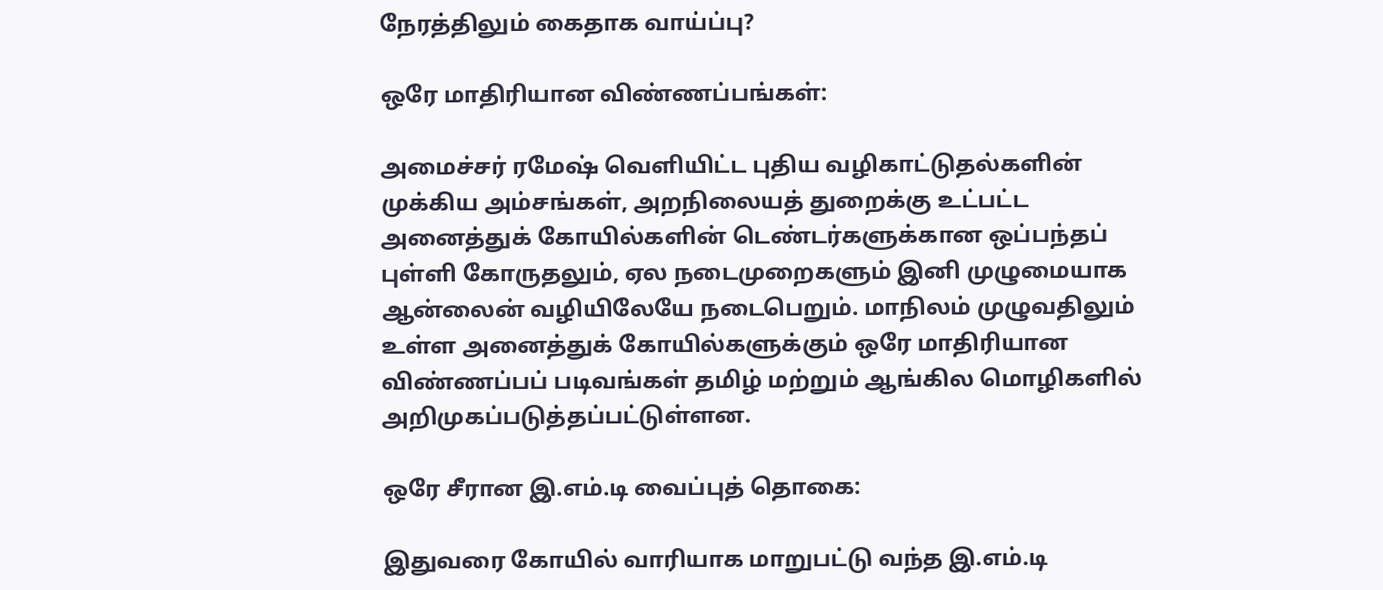நேரத்திலும் கைதாக வாய்ப்பு?

ஒரே மாதிரியான விண்ணப்பங்கள்:

அமைச்சர் ரமேஷ் வெளியிட்ட புதிய வழிகாட்டுதல்களின் முக்கிய அம்சங்கள், அறநிலையத் துறைக்கு உட்பட்ட அனைத்துக் கோயில்களின் டெண்டர்களுக்கான ஒப்பந்தப் புள்ளி கோருதலும், ஏல நடைமுறைகளும் இனி முழுமையாக ஆன்லைன் வழியிலேயே நடைபெறும். மாநிலம் முழுவதிலும் உள்ள அனைத்துக் கோயில்களுக்கும் ஒரே மாதிரியான விண்ணப்பப் படிவங்கள் தமிழ் மற்றும் ஆங்கில மொழிகளில் அறிமுகப்படுத்தப்பட்டுள்ளன.

ஒரே சீரான இ.எம்.டி வைப்புத் தொகை:

இதுவரை கோயில் வாரியாக மாறுபட்டு வந்த இ.எம்.டி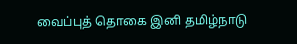வைப்புத் தொகை இனி தமிழ்நாடு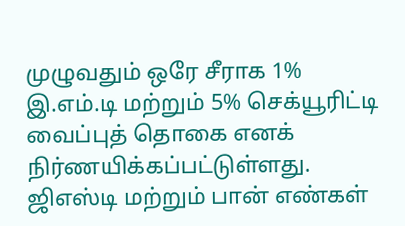முழுவதும் ஒரே சீராக 1% இ.எம்.டி மற்றும் 5% செக்யூரிட்டி வைப்புத் தொகை எனக் நிர்ணயிக்கப்பட்டுள்ளது. ஜிஎஸ்டி மற்றும் பான் எண்கள்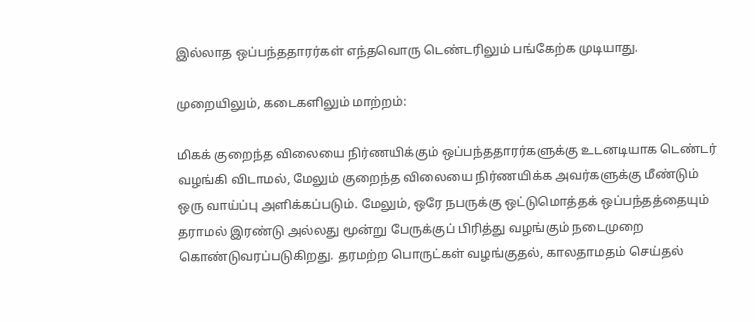இல்லாத ஒப்பந்ததாரர்கள் எந்தவொரு டெண்டரிலும் பங்கேற்க முடியாது.

முறையிலும், கடைகளிலும் மாற்றம்:

மிகக் குறைந்த விலையை நிர்ணயிக்கும் ஒப்பந்ததாரர்களுக்கு உடனடியாக டெண்டர் வழங்கி விடாமல், மேலும் குறைந்த விலையை நிர்ணயிக்க அவர்களுக்கு மீண்டும் ஒரு வாய்ப்பு அளிக்கப்படும். மேலும், ஒரே நபருக்கு ஒட்டுமொத்தக் ஒப்பந்தத்தையும் தராமல் இரண்டு அல்லது மூன்று பேருக்குப் பிரித்து வழங்கும் நடைமுறை கொண்டுவரப்படுகிறது. தரமற்ற பொருட்கள் வழங்குதல், காலதாமதம் செய்தல்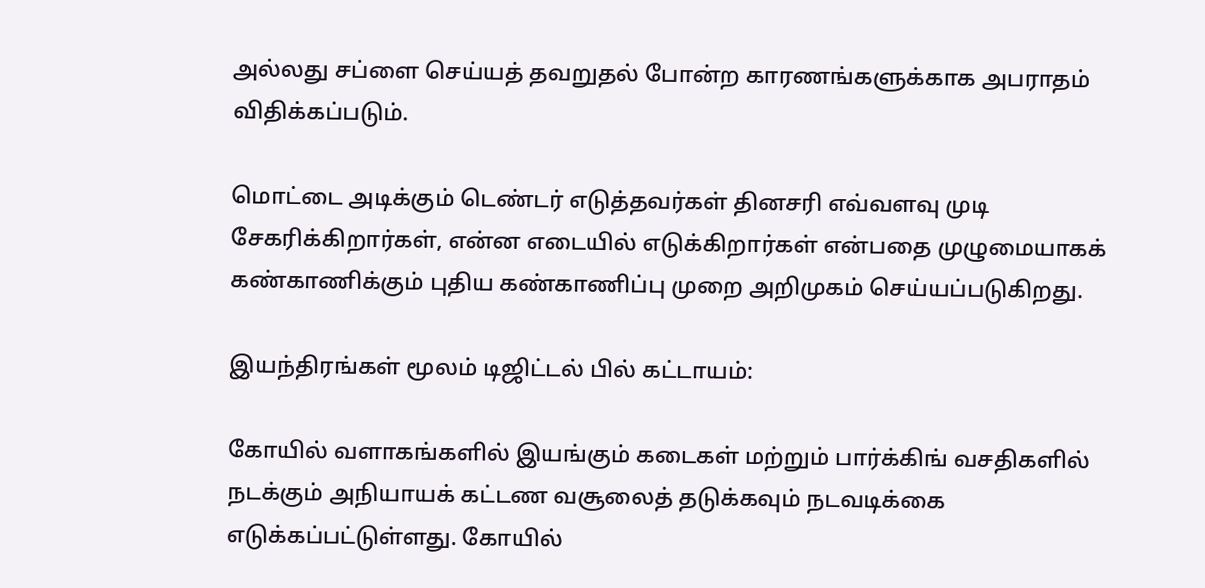அல்லது சப்ளை செய்யத் தவறுதல் போன்ற காரணங்களுக்காக அபராதம் விதிக்கப்படும்.

மொட்டை அடிக்கும் டெண்டர் எடுத்தவர்கள் தினசரி எவ்வளவு முடி சேகரிக்கிறார்கள், என்ன எடையில் எடுக்கிறார்கள் என்பதை முழுமையாகக் கண்காணிக்கும் புதிய கண்காணிப்பு முறை அறிமுகம் செய்யப்படுகிறது.

இயந்திரங்கள் மூலம் டிஜிட்டல் பில் கட்டாயம்:

கோயில் வளாகங்களில் இயங்கும் கடைகள் மற்றும் பார்க்கிங் வசதிகளில் நடக்கும் அநியாயக் கட்டண வசூலைத் தடுக்கவும் நடவடிக்கை எடுக்கப்பட்டுள்ளது. கோயில்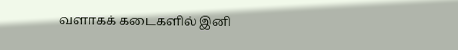வளாகக் கடைகளில் இனி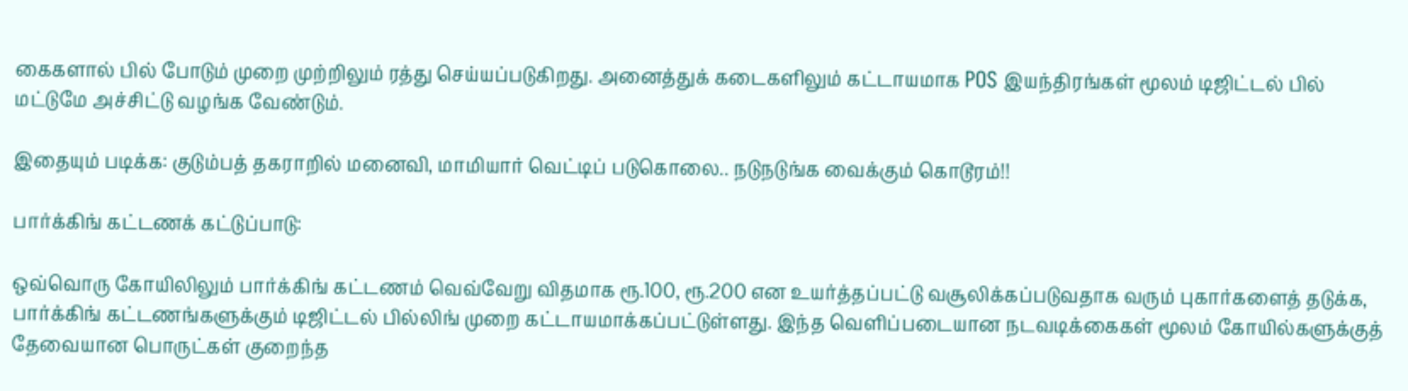கைகளால் பில் போடும் முறை முற்றிலும் ரத்து செய்யப்படுகிறது. அனைத்துக் கடைகளிலும் கட்டாயமாக POS இயந்திரங்கள் மூலம் டிஜிட்டல் பில் மட்டுமே அச்சிட்டு வழங்க வேண்டும்.

இதையும் படிக்க: குடும்பத் தகராறில் மனைவி, மாமியார் வெட்டிப் படுகொலை.. நடுநடுங்க வைக்கும் கொடூரம்!!

பார்க்கிங் கட்டணக் கட்டுப்பாடு:

ஒவ்வொரு கோயிலிலும் பார்க்கிங் கட்டணம் வெவ்வேறு விதமாக ரூ.100, ரூ.200 என உயர்த்தப்பட்டு வசூலிக்கப்படுவதாக வரும் புகார்களைத் தடுக்க, பார்க்கிங் கட்டணங்களுக்கும் டிஜிட்டல் பில்லிங் முறை கட்டாயமாக்கப்பட்டுள்ளது. இந்த வெளிப்படையான நடவடிக்கைகள் மூலம் கோயில்களுக்குத் தேவையான பொருட்கள் குறைந்த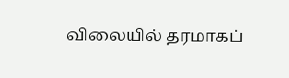விலையில் தரமாகப்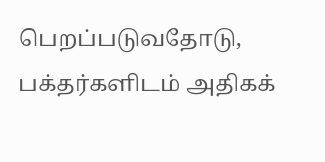பெறப்படுவதோடு, பக்தர்களிடம் அதிகக்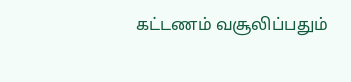கட்டணம் வசூலிப்பதும்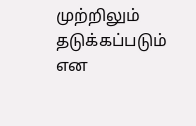முற்றிலும் தடுக்கப்படும் என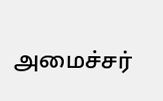அமைச்சர்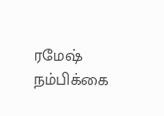ரமேஷ் நம்பிக்கை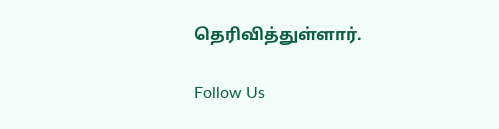தெரிவித்துள்ளார்.

Follow Us